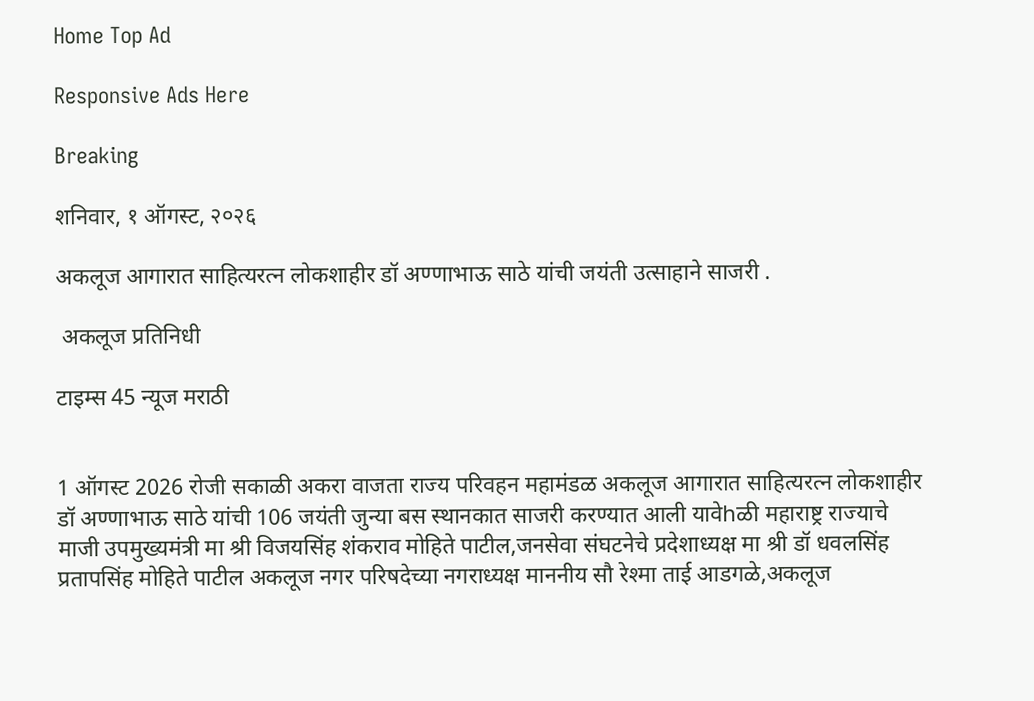Home Top Ad

Responsive Ads Here

Breaking

शनिवार, १ ऑगस्ट, २०२६

अकलूज आगारात साहित्यरत्न लोकशाहीर डॉ अण्णाभाऊ साठे यांची जयंती उत्साहाने साजरी .

 अकलूज प्रतिनिधी

टाइम्स 45 न्यूज मराठी


1 ऑगस्ट 2026 रोजी सकाळी अकरा वाजता राज्य परिवहन महामंडळ अकलूज आगारात साहित्यरत्न लोकशाहीर डॉ अण्णाभाऊ साठे यांची 106 जयंती जुन्या बस स्थानकात साजरी करण्यात आली यावेhळी महाराष्ट्र राज्याचे माजी उपमुख्यमंत्री मा श्री विजयसिंह शंकराव मोहिते पाटील,जनसेवा संघटनेचे प्रदेशाध्यक्ष मा श्री डॉ धवलसिंह प्रतापसिंह मोहिते पाटील अकलूज नगर परिषदेच्या नगराध्यक्ष माननीय सौ रेश्मा ताई आडगळे,अकलूज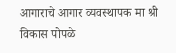आगाराचे आगार व्यवस्थापक मा श्री विकास पोपळे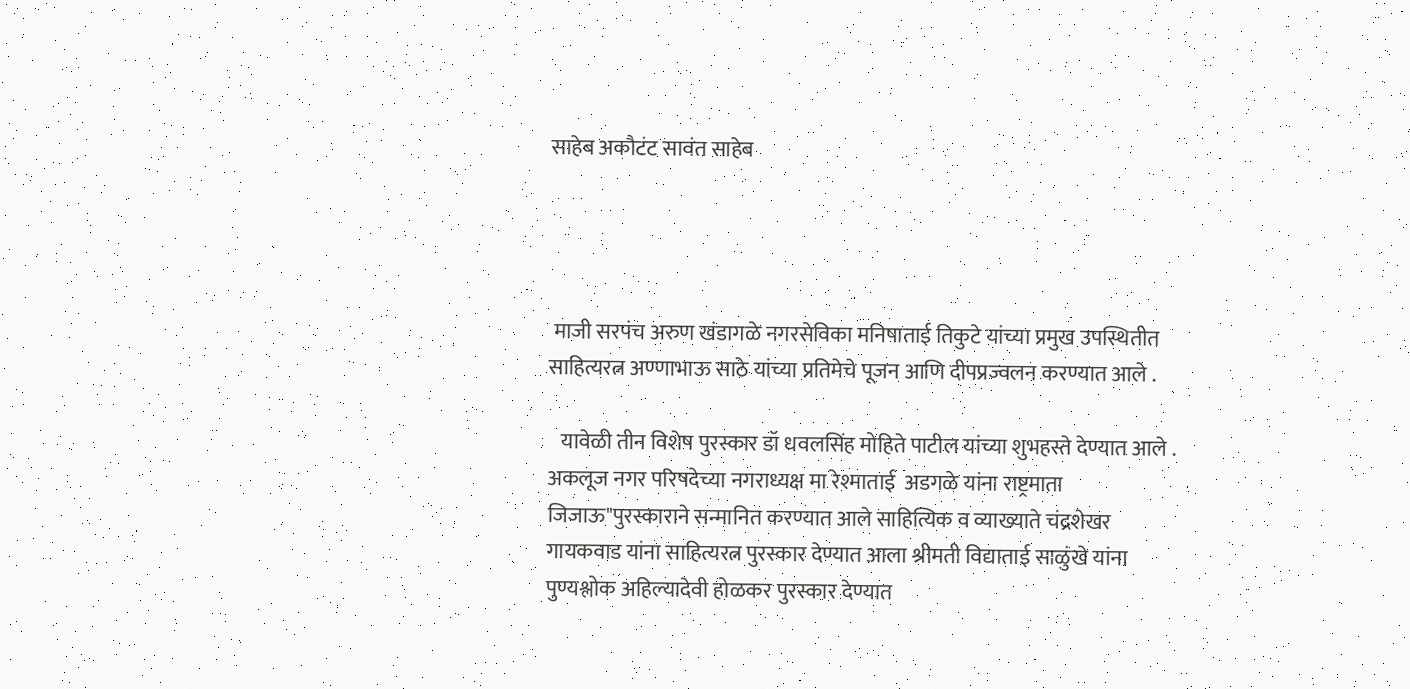साहेब अकौटंट सावंत साहेब




 माजी सरपंच अरुण खंडागळे नगरसेविका मनिषाताई तिकुटे यांच्या प्रमुख उपस्थितीत साहित्यरत्न अण्णाभाऊ साठे यांच्या प्रतिमेचे पूजन आणि दीपप्रज्वलन करण्यात आले .

   यावेळी तीन विशेष पुरस्कार डॉ धवलसिंह मोहिते पाटील यांच्या शुभहस्ते देण्यात आले . अकलूज नगर परिषदेच्या नगराध्यक्ष मा रेश्माताई  अडगळे यांना राष्ट्रमाता जिजाऊ"पुरस्काराने सन्मानित करण्यात आले साहित्यिक व व्याख्याते चंद्रशेखर गायकवाड यांना साहित्यरत्न पुरस्कार देण्यात आला श्रीमती विद्याताई साळुंखे यांना पुण्यश्लोक अहिल्यादेवी होळकर पुरस्कार देण्यात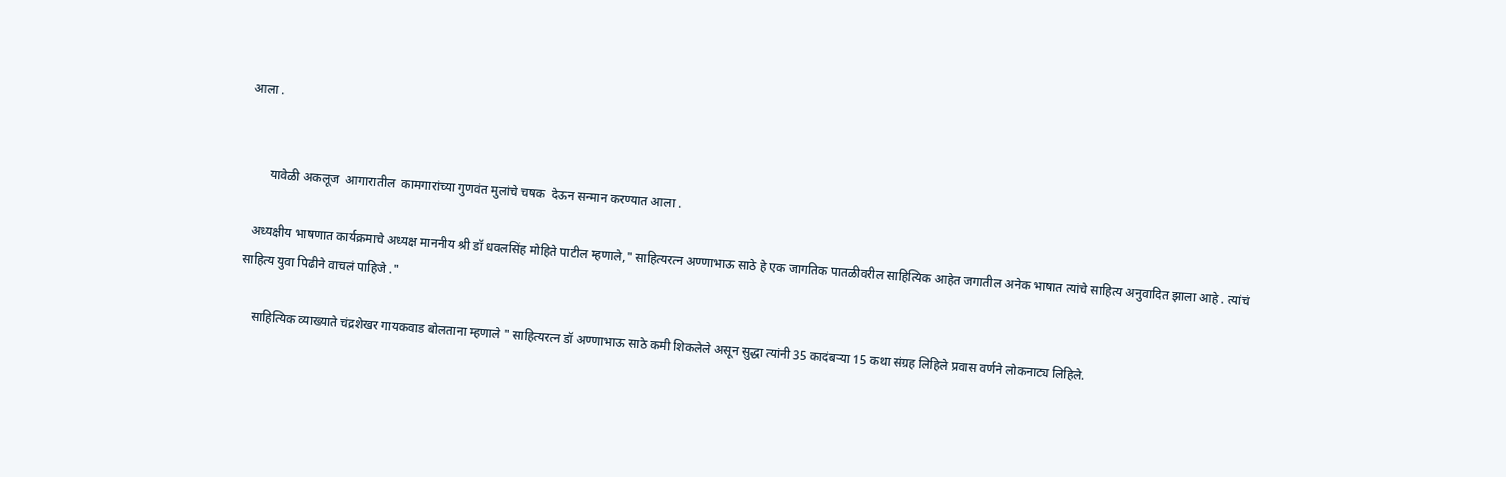आला .


       यावेळी अकलूज  आगारातील  कामगारांच्या गुणवंत मुलांचे चषक  देऊन सन्मान करण्यात आला .

  अध्यक्षीय भाषणात कार्यक्रमाचे अध्यक्ष माननीय श्री डॉ धवलसिंह मोहिते पाटील म्हणाले," साहित्यरत्न अण्णाभाऊ साठे हे एक जागतिक पातळीवरील साहित्यिक आहेत जगातील अनेक भाषात त्यांचे साहित्य अनुवादित झाला आहे . त्यांचं साहित्य युवा पिढीने वाचलं पाहिजे ."

    साहित्यिक व्याख्याते चंद्रशेखर गायकवाड बोलताना म्हणाले " साहित्यरत्न डॉ अण्णाभाऊ साठे कमी शिकलेले असून सुद्धा त्यांनी 35 कादंबऱ्या 15 कथा संग्रह लिहिले प्रवास वर्णने लोकनाट्य लिहिले.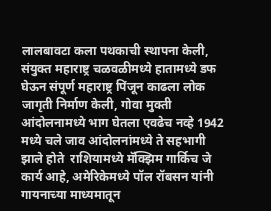लालबावटा कला पथकाची स्थापना केली, संयुक्त महाराष्ट्र चळवळीमध्ये हातामध्ये डफ घेऊन संपूर्ण महाराष्ट्र पिंजून काढला लोक जागृती निर्माण केली, गोवा मुक्ती आंदोलनामध्ये भाग घेतला एवढेच नव्हे 1942 मध्ये चले जाव आंदोलनांमध्ये ते सहभागी झाले होते  राशियामध्ये मॅक्झिम गार्किच जे कार्य आहे, अमेरिकेमध्ये पॉल रॉबसन यांनी गायनाच्या माध्यमातून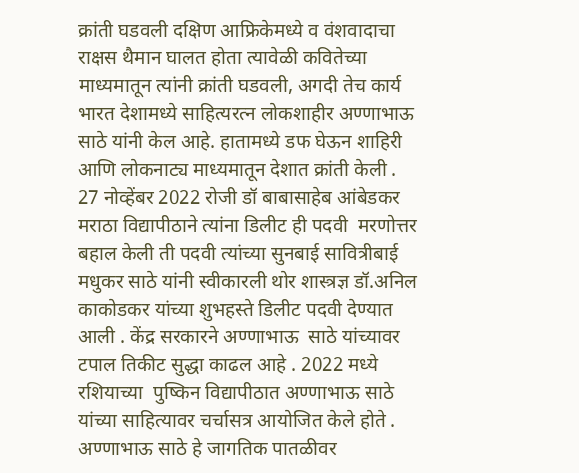क्रांती घडवली दक्षिण आफ्रिकेमध्ये व वंशवादाचा राक्षस थैमान घालत होता त्यावेळी कवितेच्या माध्यमातून त्यांनी क्रांती घडवली, अगदी तेच कार्य भारत देशामध्ये साहित्यरत्न लोकशाहीर अण्णाभाऊ साठे यांनी केल आहे. हातामध्ये डफ घेऊन शाहिरी  आणि लोकनाट्य माध्यमातून देशात क्रांती केली .      27 नोव्हेंबर 2022 रोजी डॉ बाबासाहेब आंबेडकर मराठा विद्यापीठाने त्यांना डिलीट ही पदवी  मरणोत्तर बहाल केली ती पदवी त्यांच्या सुनबाई सावित्रीबाई मधुकर साठे यांनी स्वीकारली थोर शास्त्रज्ञ डॉ.अनिल काकोडकर यांच्या शुभहस्ते डिलीट पदवी देण्यात आली . केंद्र सरकारने अण्णाभाऊ  साठे यांच्यावर टपाल तिकीट सुद्धा काढल आहे . 2022 मध्ये रशियाच्या  पुष्किन विद्यापीठात अण्णाभाऊ साठे यांच्या साहित्यावर चर्चासत्र आयोजित केले होते . अण्णाभाऊ साठे हे जागतिक पातळीवर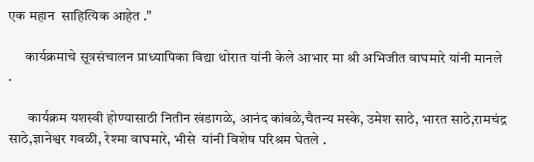एक महान  साहित्यिक आहेत ."

      कार्यक्रमाचे सूत्रसंचालन प्राध्यापिका विद्या थोरात यांनी केले आभार मा श्री अभिजीत वाघमारे यांनी मानले .

       कार्यक्रम यशस्वी होण्यासाठी नितीन खंडागळे, आनंद कांबळे,चैतन्य मस्के, उमेश साठे, भारत साठे,रामचंद्र साठे,ज्ञानेश्वर गवळी, रेश्मा वाघमारे, भीसे  यांनी विशेष परिश्रम घेतले .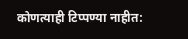कोणत्याही टिप्पण्‍या नाहीत: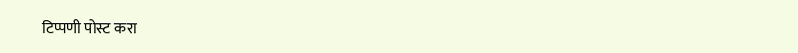टिप्पणी पोस्ट करा